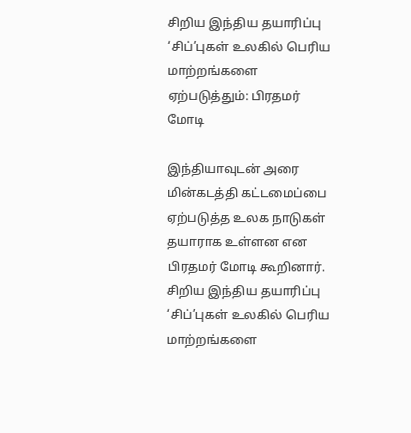சிறிய இந்திய தயாரிப்பு ‘சிப்’புகள் உலகில் பெரிய மாற்றங்களை ஏற்படுத்தும்: பிரதமர் மோடி

இந்தியாவுடன் அரை மின்கடத்தி கட்டமைப்பை ஏற்படுத்த உலக நாடுகள் தயாராக உள்ளன என பிரதமர் மோடி கூறினார்.
சிறிய இந்திய தயாரிப்பு ‘சிப்’புகள் உலகில் பெரிய மாற்றங்களை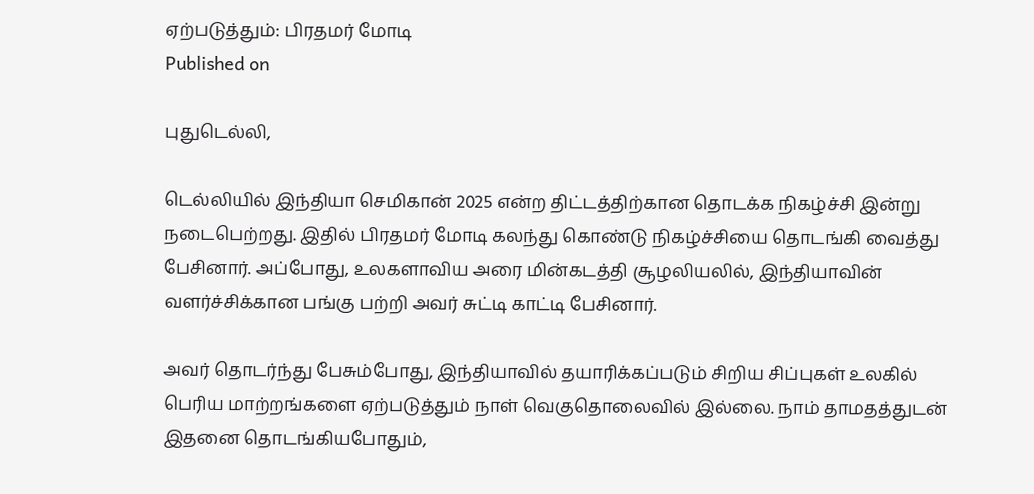ஏற்படுத்தும்: பிரதமர் மோடி
Published on

புதுடெல்லி,

டெல்லியில் இந்தியா செமிகான் 2025 என்ற திட்டத்திற்கான தொடக்க நிகழ்ச்சி இன்று நடைபெற்றது. இதில் பிரதமர் மோடி கலந்து கொண்டு நிகழ்ச்சியை தொடங்கி வைத்து பேசினார். அப்போது, உலகளாவிய அரை மின்கடத்தி சூழலியலில், இந்தியாவின் வளர்ச்சிக்கான பங்கு பற்றி அவர் சுட்டி காட்டி பேசினார்.

அவர் தொடர்ந்து பேசும்போது, இந்தியாவில் தயாரிக்கப்படும் சிறிய சிப்புகள் உலகில் பெரிய மாற்றங்களை ஏற்படுத்தும் நாள் வெகுதொலைவில் இல்லை. நாம் தாமதத்துடன் இதனை தொடங்கியபோதும்,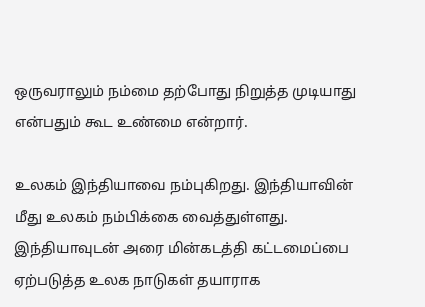ஒருவராலும் நம்மை தற்போது நிறுத்த முடியாது என்பதும் கூட உண்மை என்றார்.

உலகம் இந்தியாவை நம்புகிறது. இந்தியாவின் மீது உலகம் நம்பிக்கை வைத்துள்ளது. இந்தியாவுடன் அரை மின்கடத்தி கட்டமைப்பை ஏற்படுத்த உலக நாடுகள் தயாராக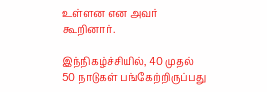உள்ளன என அவர் கூறினார்.

இந்நிகழ்ச்சியில், 40 முதல் 50 நாடுகள் பங்கேற்றிருப்பது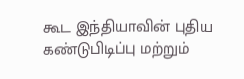கூட இந்தியாவின் புதிய கண்டுபிடிப்பு மற்றும்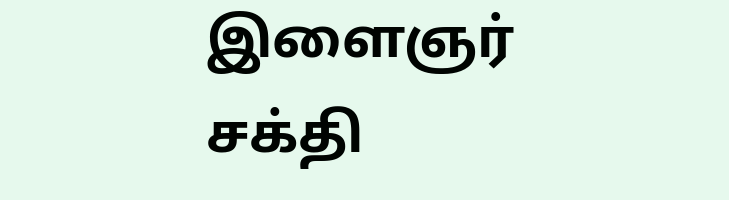இளைஞர் சக்தி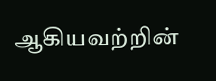ஆகியவற்றின்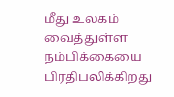மீது உலகம் வைத்துள்ள நம்பிக்கையை பிரதிபலிக்கிறது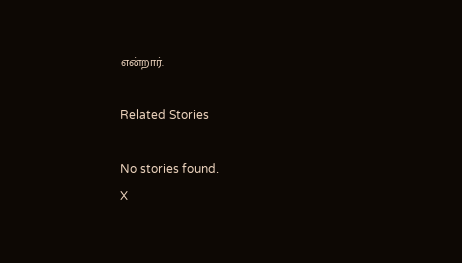என்றார்.

Related Stories

No stories found.
X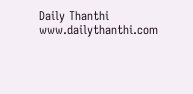Daily Thanthi
www.dailythanthi.com